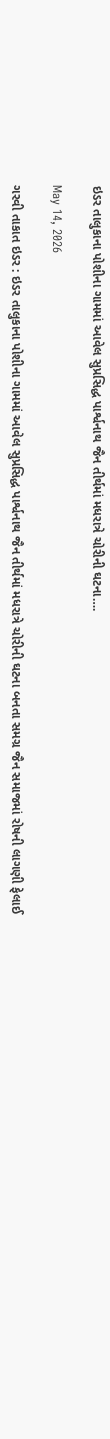ઇડર તાલુકાના પોશીના ગામમાં આવેલ સુપ્રસિદ્ધ પાર્શ્વનાથ જૈન તીર્થમાં મધરાત્રે ચોરીની ઘટના….

May 14, 2026

ગરવી તાકાત ઇડર : ઇડર તાલુકાના પોશીના ગામમાં આવેલ સુપ્રસિદ્ધ પાર્શ્વનાથ જૈન તીર્થમાં મધરાત્રે ચોરીની ઘટના બનતા સમગ્ર જૈન સમાજમાં રોષની લાગણી ફેલાઈ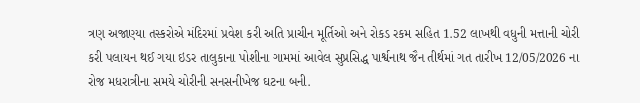ત્રણ અજાણ્યા તસ્કરોએ મંદિરમાં પ્રવેશ કરી અતિ પ્રાચીન મૂર્તિઓ અને રોકડ રકમ સહિત 1.52 લાખથી વધુની મત્તાની ચોરી કરી પલાયન થઈ ગયા ઇડર તાલુકાના પોશીના ગામમાં આવેલ સુપ્રસિદ્ધ પાર્શ્વનાથ જૈન તીર્થમાં ગત તારીખ 12/05/2026 ના રોજ મધરાત્રીના સમયે ચોરીની સનસનીખેજ ઘટના બની.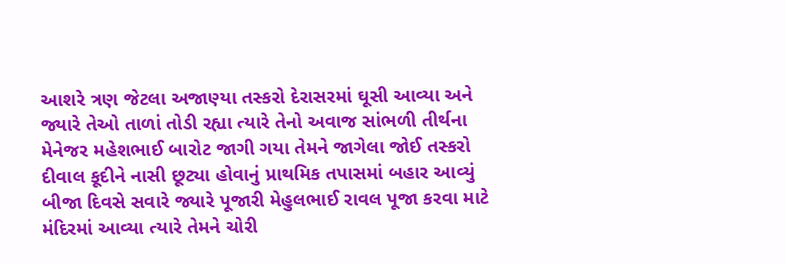આશરે ત્રણ જેટલા અજાણ્યા તસ્કરો દેરાસરમાં ઘૂસી આવ્યા અને જ્યારે તેઓ તાળાં તોડી રહ્યા ત્યારે તેનો અવાજ સાંભળી તીર્થના મેનેજર મહેશભાઈ બારોટ જાગી ગયા તેમને જાગેલા જોઈ તસ્કરો દીવાલ કૂદીને નાસી છૂટ્યા હોવાનું પ્રાથમિક તપાસમાં બહાર આવ્યું બીજા દિવસે સવારે જ્યારે પૂજારી મેહુલભાઈ રાવલ પૂજા કરવા માટે મંદિરમાં આવ્યા ત્યારે તેમને ચોરી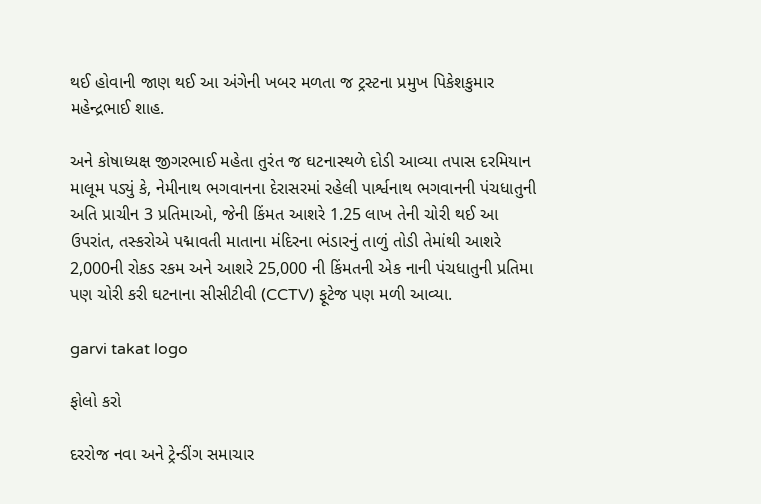થઈ હોવાની જાણ થઈ આ અંગેની ખબર મળતા જ ટ્રસ્ટના પ્રમુખ પિકેશકુમાર મહેન્દ્રભાઈ શાહ.

અને કોષાધ્યક્ષ જીગરભાઈ મહેતા તુરંત જ ઘટનાસ્થળે દોડી આવ્યા તપાસ દરમિયાન માલૂમ પડ્યું કે, નેમીનાથ ભગવાનના દેરાસરમાં રહેલી પાર્શ્વનાથ ભગવાનની પંચધાતુની અતિ પ્રાચીન 3 પ્રતિમાઓ, જેની કિંમત આશરે 1.25 લાખ તેની ચોરી થઈ આ ઉપરાંત, તસ્કરોએ પદ્માવતી માતાના મંદિરના ભંડારનું તાળું તોડી તેમાંથી આશરે 2,000ની રોકડ રકમ અને આશરે 25,000 ની કિંમતની એક નાની પંચધાતુની પ્રતિમા પણ ચોરી કરી ઘટનાના સીસીટીવી (CCTV) ફૂટેજ પણ મળી આવ્યા.

garvi takat logo

ફોલો કરો

દરરોજ નવા અને ટ્રેન્ડીંગ સમાચાર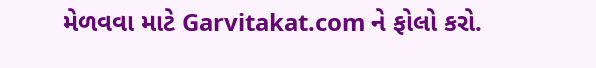મેળવવા માટે Garvitakat.com ને ફોલો કરો.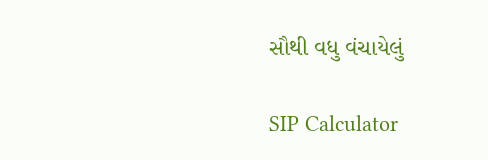સૌથી વધુ વંચાયેલું

SIP Calculator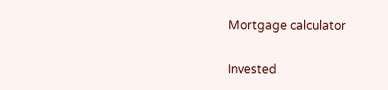Mortgage calculator

Invested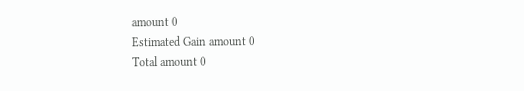amount 0
Estimated Gain amount 0
Total amount 0